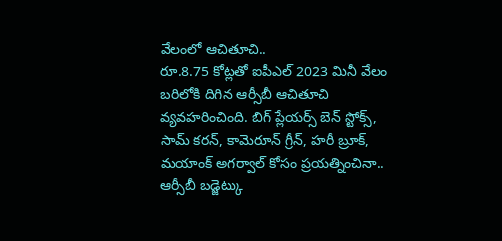వేలంలో ఆచితూచి..
రూ.8.75 కోట్లతో ఐపీఎల్ 2023 మినీ వేలం బరిలోకి దిగిన ఆర్సీబీ ఆచితూచి వ్యవహరించింది. బిగ్ ప్లేయర్స్ బెన్ స్టోక్స్, సామ్ కరన్, కామెరూన్ గ్రీన్, హరీ బ్రూక్, మయాంక్ అగర్వాల్ కోసం ప్రయత్నించినా.. ఆర్సీబీ బడ్జెట్కు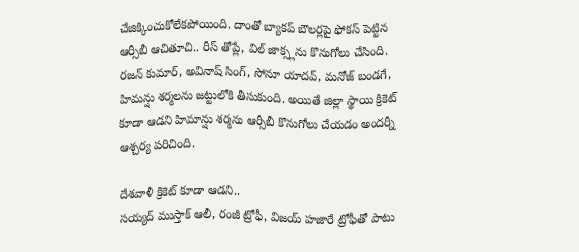చేజిక్కించుకోలేకపోయింది. దాంతో బ్యాకప్ బౌలర్లపై ఫోకస్ పెట్టిన ఆర్సీబీ ఆచితూచి.. రీస్ తోప్లే, విల్ జాక్స్లను కొనుగోలు చేసింది. రజన్ కుమార్, అవినాష్ సింగ్, సోనూ యాదవ్, మనోజ్ బండగే, హిమన్షు శర్మలను జట్టులోకి తీసుకుంది. అయితే జిల్లా స్థాయి క్రికెట్ కూడా ఆడని హిమాన్షు శర్మను ఆర్సీబీ కొనుగోలు చేయడం అందర్నీ ఆశ్చర్య పరిచింది.

దేశవాళీ క్రికెట్ కూడా ఆడని..
సయ్యద్ ముస్తాక్ ఆలీ, రంజీ ట్రోఫీ, విజయ్ హజారే ట్రోఫీతో పాటు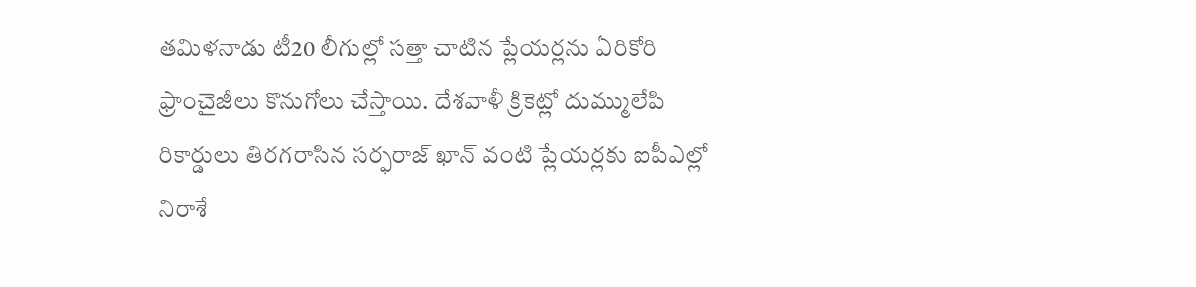తమిళనాడు టీ20 లీగుల్లో సత్తా చాటిన ప్లేయర్లను ఏరికోరి ఫ్రాంచైజీలు కొనుగోలు చేస్తాయి. దేశవాళీ క్రికెట్లో దుమ్ములేపి రికార్డులు తిరగరాసిన సర్ఫరాజ్ ఖాన్ వంటి ప్లేయర్లకు ఐపీఎల్లో నిరాశే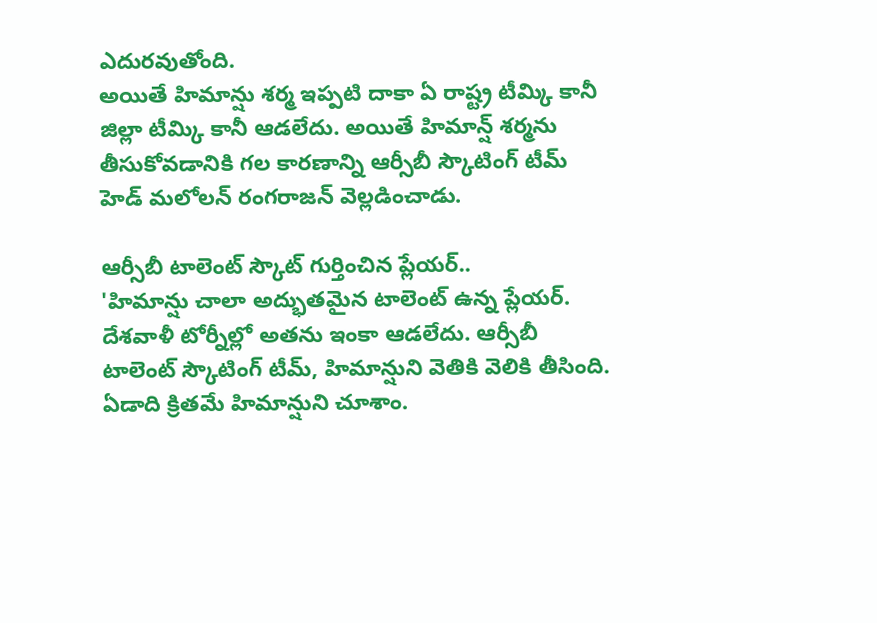ఎదురవుతోంది.
అయితే హిమాన్షు శర్మ ఇప్పటి దాకా ఏ రాష్ట్ర టీమ్కి కానీ జిల్లా టీమ్కి కానీ ఆడలేదు. అయితే హిమాన్ష్ శర్మను తీసుకోవడానికి గల కారణాన్ని ఆర్సీబీ స్కౌటింగ్ టీమ్ హెడ్ మలోలన్ రంగరాజన్ వెల్లడించాడు.

ఆర్సీబీ టాలెంట్ స్కౌట్ గుర్తించిన ప్లేయర్..
'హిమాన్షు చాలా అద్భుతమైన టాలెంట్ ఉన్న ప్లేయర్. దేశవాళీ టోర్నీల్లో అతను ఇంకా ఆడలేదు. ఆర్సీబీ టాలెంట్ స్కౌటింగ్ టీమ్, హిమాన్షుని వెతికి వెలికి తీసింది. ఏడాది క్రితమే హిమాన్షుని చూశాం.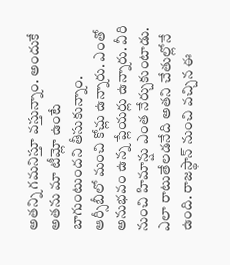అతన్ని గమనిస్తూ వస్తున్నాం. అందుకే అతను మా టీమ్లో ఉంటే బాగుంటుందని తీసుకున్నాం.
ఆర్సీబీలో మంచి కోచ్లు ఉన్నారు. ఎంతో అనుభవం ఉన్న ప్లేయర్లు ఉన్నారు. వీరి నుంచి హిమాన్షు ఎంత నేర్చుకుంటాడు. ఎలా రాటుతేలడనేది అతని చేతుల్లోనే ఉంది. రాజస్థాన్ నుంచి వచ్చిన ఈ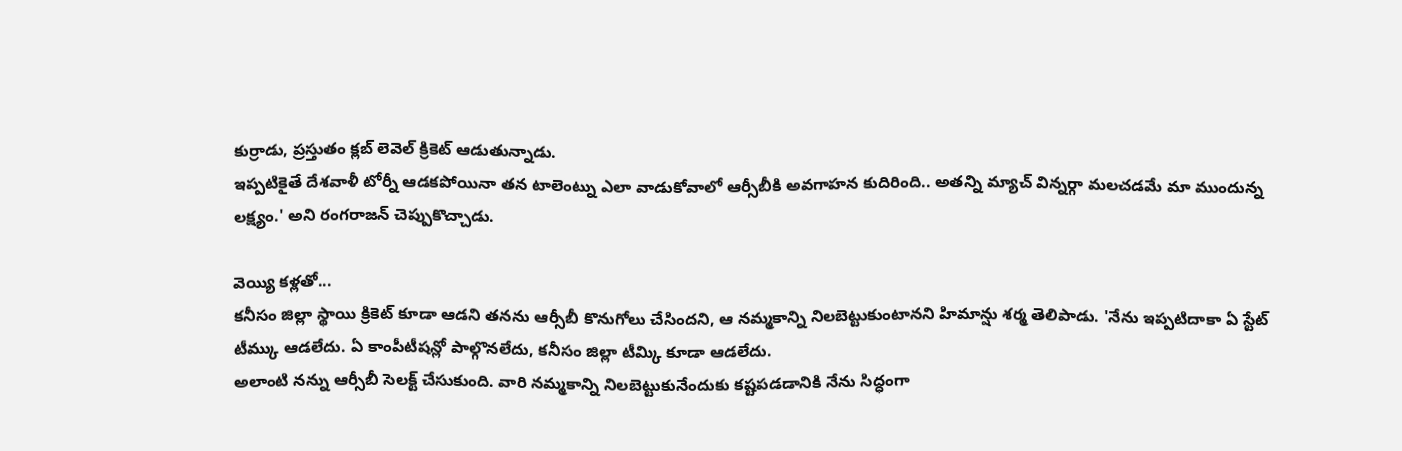కుర్రాడు, ప్రస్తుతం క్లబ్ లెవెల్ క్రికెట్ ఆడుతున్నాడు.
ఇప్పటికైతే దేశవాళీ టోర్నీ ఆడకపోయినా తన టాలెంట్ను ఎలా వాడుకోవాలో ఆర్సీబీకి అవగాహన కుదిరింది.. అతన్ని మ్యాచ్ విన్నర్గా మలచడమే మా ముందున్న లక్ష్యం.' అని రంగరాజన్ చెప్పుకొచ్చాడు.

వెయ్యి కళ్లతో...
కనీసం జిల్లా స్థాయి క్రికెట్ కూడా ఆడని తనను ఆర్సీబీ కొనుగోలు చేసిందని, ఆ నమ్మకాన్ని నిలబెట్టుకుంటానని హిమాన్షు శర్మ తెలిపాడు. 'నేను ఇప్పటిదాకా ఏ స్టేట్ టీమ్కు ఆడలేదు. ఏ కాంపీటీషన్లో పాల్గొనలేదు, కనీసం జిల్లా టీమ్కి కూడా ఆడలేదు.
అలాంటి నన్ను ఆర్సీబీ సెలక్ట్ చేసుకుంది. వారి నమ్మకాన్ని నిలబెట్టుకునేందుకు కష్టపడడానికి నేను సిద్ధంగా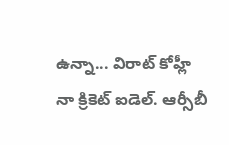ఉన్నా... విరాట్ కోహ్లీ నా క్రికెట్ ఐడెల్. ఆర్సీబీ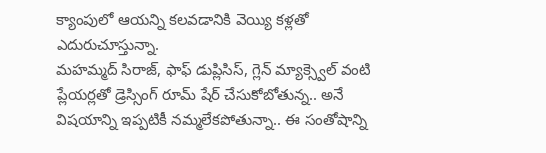క్యాంపులో ఆయన్ని కలవడానికి వెయ్యి కళ్లతో ఎదురుచూస్తున్నా.
మహమ్మద్ సిరాజ్, ఫాఫ్ డుప్లిసిస్, గ్లెన్ మ్యాక్స్వెల్ వంటి ప్లేయర్లతో డ్రెస్సింగ్ రూమ్ షేర్ చేసుకోబోతున్న.. అనే విషయాన్ని ఇప్పటికీ నమ్మలేకపోతున్నా.. ఈ సంతోషాన్ని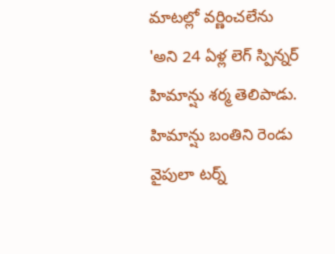మాటల్లో వర్ణించలేను 'అని 24 ఏళ్ల లెగ్ స్పిన్నర్ హిమాన్షు శర్మ తెలిపాడు.
హిమాన్షు బంతిని రెండు వైపులా టర్న్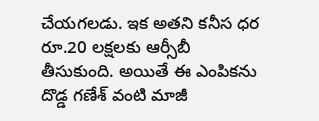చేయగలడు. ఇక అతని కనీస ధర రూ.20 లక్షలకు ఆర్సీబీ తీసుకుంది. అయితే ఈ ఎంపికను దొడ్డ గణేశ్ వంటి మాజీ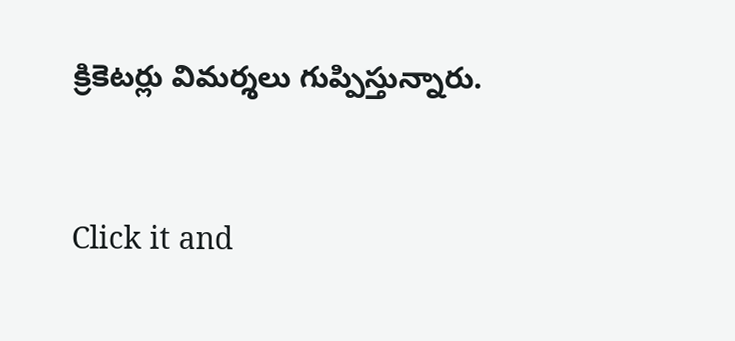క్రికెటర్లు విమర్శలు గుప్పిస్తున్నారు.


Click it and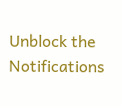Unblock the Notifications